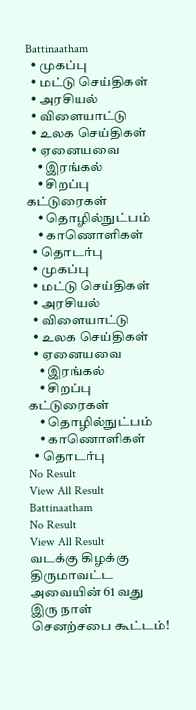Battinaatham
  • முகப்பு
  • மட்டு செய்திகள்
  • அரசியல்
  • விளையாட்டு
  • உலக செய்திகள்
  • ஏனையவை
    • இரங்கல்
    • சிறப்பு கட்டுரைகள்
    • தொழில்நுட்பம்
    • காணொளிகள்
  • தொடர்பு
  • முகப்பு
  • மட்டு செய்திகள்
  • அரசியல்
  • விளையாட்டு
  • உலக செய்திகள்
  • ஏனையவை
    • இரங்கல்
    • சிறப்பு கட்டுரைகள்
    • தொழில்நுட்பம்
    • காணொளிகள்
  • தொடர்பு
No Result
View All Result
Battinaatham
No Result
View All Result
வடக்கு கிழக்கு திருமாவட்ட அவையின் 61 வது இரு நாள் செனற்சபை கூட்டம்!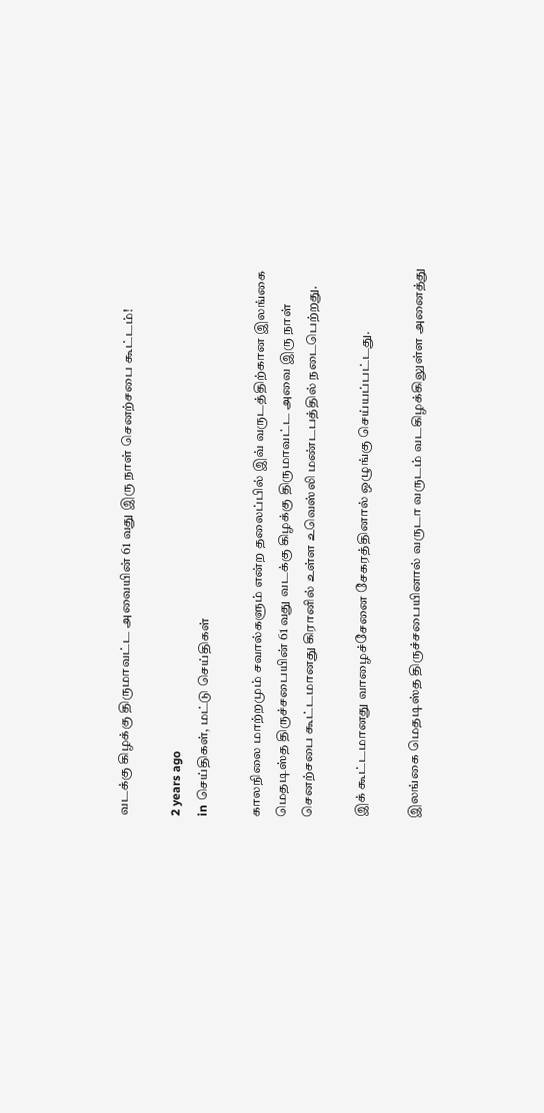வடக்கு கிழக்கு திருமாவட்ட அவையின் 61 வது இரு நாள் செனற்சபை கூட்டம்!

2 years ago
in செய்திகள், மட்டு செய்திகள்

காலநிலை மாற்றமும் சவால்களும் என்ற தலைப்பில் இவ் வருடத்திற்கான இலங்கை மெதடிஸ்த திருச்சபையின் 61 வது வடக்கு கிழக்கு திருமாவட்ட அவை இரு நாள் செனற்சபை கூட்டமானது கிரானில் உள்ள உவெஸ்லி மண்டபத்தில் நடைபெற்றது.

இக் கூட்டமானது வாழைச்சேனை சேகரத்தினால் ஒழுங்கு செய்யப்பட்டது.

இலங்கை மெதடிஸ்த திருச்சபையினால் வருடா வருடம் வடகிழக்கிலுள்ள அனைத்து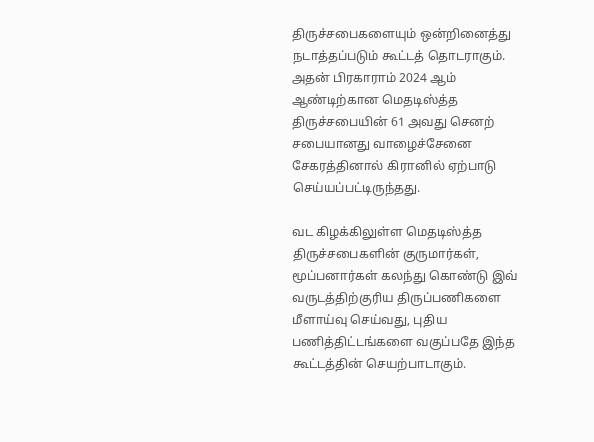திருச்சபைகளையும் ஒன்றினைத்து நடாத்தப்படும் கூட்டத் தொடராகும். அதன் பிரகாராம் 2024 ஆம் ஆண்டிற்கான மெதடிஸ்த்த திருச்சபையின் 61 அவது செனற் சபையானது வாழைச்சேனை சேகரத்தினால் கிரானில் ஏற்பாடு செய்யப்பட்டிருந்தது.

வட கிழக்கிலுள்ள மெதடிஸ்த்த திருச்சபைகளின் குருமார்கள், மூப்பனார்கள் கலந்து கொண்டு இவ் வருடத்திற்குரிய திருப்பணிகளை மீளாய்வு செய்வது, புதிய பணித்திட்டங்களை வகுப்பதே இந்த கூட்டத்தின் செயற்பாடாகும்.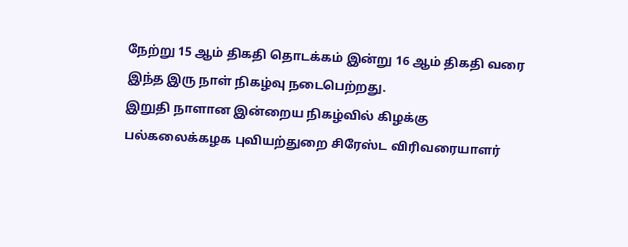நேற்று 15 ஆம் திகதி தொடக்கம் இன்று 16 ஆம் திகதி வரை இந்த இரு நாள் நிகழ்வு நடைபெற்றது.
இறுதி நாளான இன்றைய நிகழ்வில் கிழக்கு பல்கலைக்கழக புவியற்துறை சிரேஸ்ட விரிவரையாளர்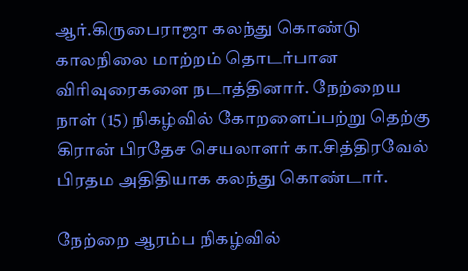ஆர்.கிருபைராஜா கலந்து கொண்டு காலநிலை மாற்றம் தொடர்பான விரிவுரைகளை நடாத்தினார். நேற்றைய நாள் (15) நிகழ்வில் கோறளைப்பற்று தெற்கு கிரான் பிரதேச செயலாளர் கா.சித்திரவேல் பிரதம அதிதியாக கலந்து கொண்டார்.

நேற்றை ஆரம்ப நிகழ்வில்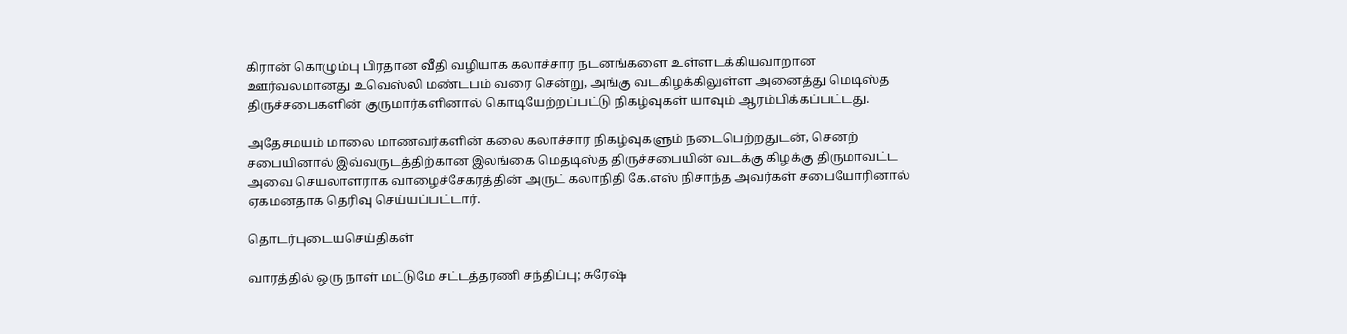கிரான் கொழும்பு பிரதான வீதி வழியாக கலாச்சார நடனங்களை உள்ளடக்கியவாறான ஊர்வலமானது உவெஸ்லி மண்டபம் வரை சென்று, அங்கு வடகிழக்கிலுள்ள அனைத்து மெடிஸ்த திருச்சபைகளின் குருமார்களினால் கொடியேற்றப்பட்டு நிகழ்வுகள் யாவும் ஆரம்பிக்கப்பட்டது.

அதேசமயம் மாலை மாணவர்களின் கலை கலாச்சார நிகழ்வுகளும் நடைபெற்றதுடன், செனற் சபையினால் இவ்வருடத்திற்கான இலங்கை மெதடிஸ்த திருச்சபையின் வடக்கு கிழக்கு திருமாவட்ட அவை செயலாளராக வாழைச்சேகரத்தின் அருட் கலாநிதி கே.எஸ் நிசாந்த அவர்கள் சபையோரினால் ஏகமனதாக தெரிவு செய்யப்பட்டார்.

தொடர்புடையசெய்திகள்

வாரத்தில் ஒரு நாள் மட்டுமே சட்டத்தரணி சந்திப்பு; சுரேஷ்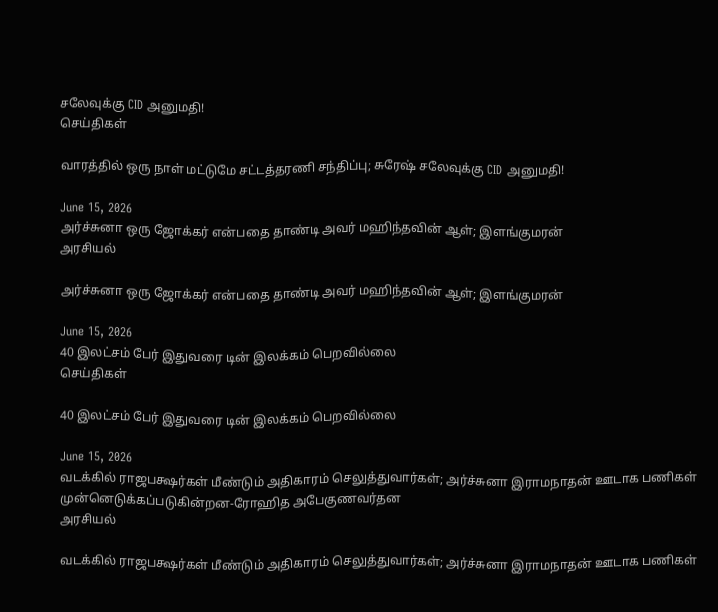சலேவுக்கு CID அனுமதி!
செய்திகள்

வாரத்தில் ஒரு நாள் மட்டுமே சட்டத்தரணி சந்திப்பு; சுரேஷ் சலேவுக்கு CID அனுமதி!

June 15, 2026
அர்ச்சுனா ஒரு ஜோக்கர் என்பதை தாண்டி அவர் மஹிந்தவின் ஆள்; இளங்குமரன்
அரசியல்

அர்ச்சுனா ஒரு ஜோக்கர் என்பதை தாண்டி அவர் மஹிந்தவின் ஆள்; இளங்குமரன்

June 15, 2026
40 இலட்சம் பேர் இதுவரை டின் இலக்கம் பெறவில்லை
செய்திகள்

40 இலட்சம் பேர் இதுவரை டின் இலக்கம் பெறவில்லை

June 15, 2026
வடக்கில் ராஜபக்ஷர்கள் மீண்டும் அதிகாரம் செலுத்துவார்கள்; அர்ச்சுனா இராமநாதன் ஊடாக பணிகள் முன்னெடுக்கப்படுகின்றன-ரோஹித அபேகுணவர்தன
அரசியல்

வடக்கில் ராஜபக்ஷர்கள் மீண்டும் அதிகாரம் செலுத்துவார்கள்; அர்ச்சுனா இராமநாதன் ஊடாக பணிகள்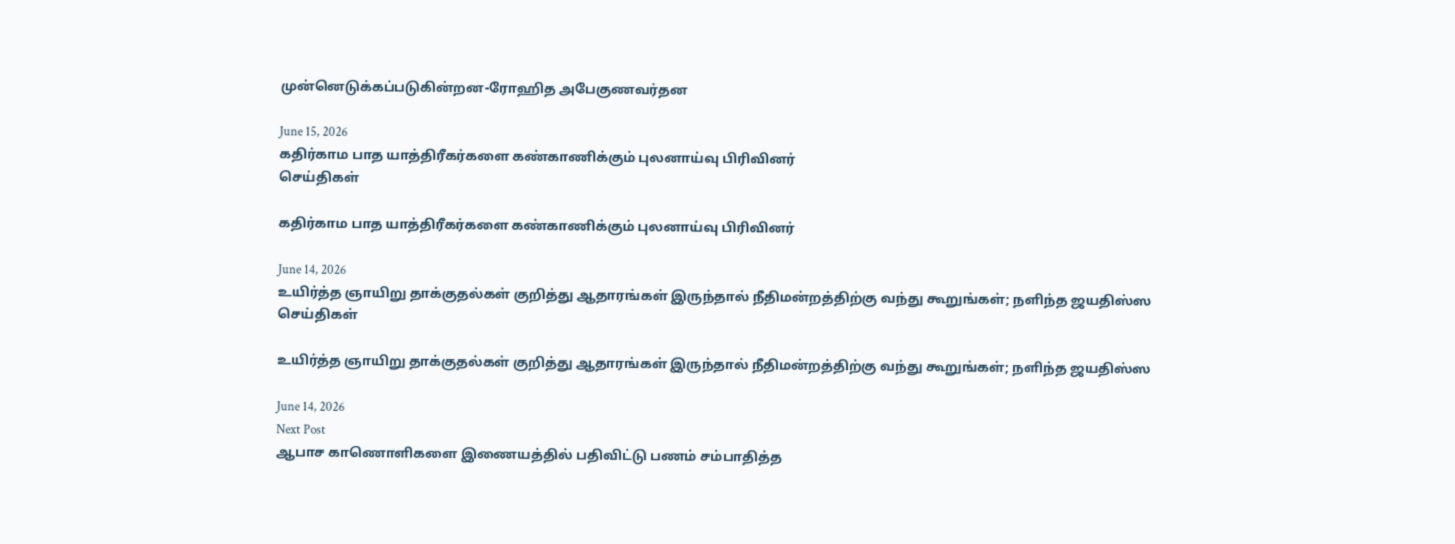முன்னெடுக்கப்படுகின்றன-ரோஹித அபேகுணவர்தன

June 15, 2026
கதிர்காம பாத யாத்திரீகர்களை கண்காணிக்கும் புலனாய்வு பிரிவினர்
செய்திகள்

கதிர்காம பாத யாத்திரீகர்களை கண்காணிக்கும் புலனாய்வு பிரிவினர்

June 14, 2026
உயிர்த்த ஞாயிறு தாக்குதல்கள் குறித்து ஆதாரங்கள் இருந்தால் நீதிமன்றத்திற்கு வந்து கூறுங்கள்; நளிந்த ஜயதிஸ்ஸ
செய்திகள்

உயிர்த்த ஞாயிறு தாக்குதல்கள் குறித்து ஆதாரங்கள் இருந்தால் நீதிமன்றத்திற்கு வந்து கூறுங்கள்; நளிந்த ஜயதிஸ்ஸ

June 14, 2026
Next Post
ஆபாச காணொளிகளை இணையத்தில் பதிவிட்டு பணம் சம்பாதித்த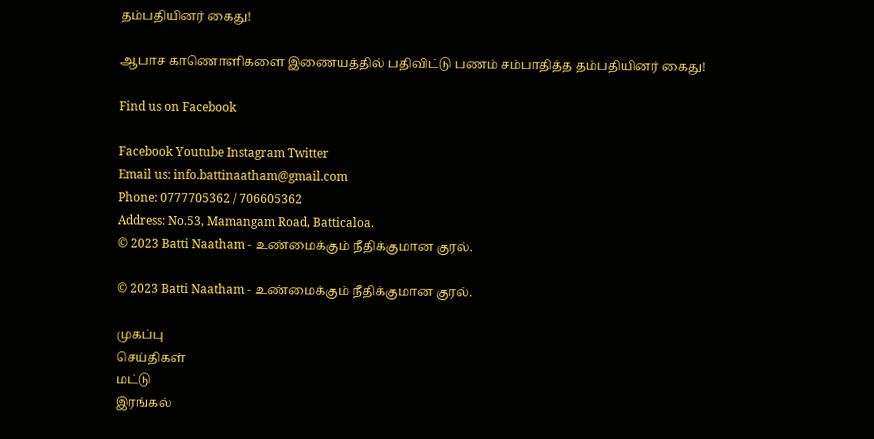தம்பதியினர் கைது!

ஆபாச காணொளிகளை இணையத்தில் பதிவிட்டு பணம் சம்பாதித்த தம்பதியினர் கைது!

Find us on Facebook

Facebook Youtube Instagram Twitter
Email us: info.battinaatham@gmail.com
Phone: 0777705362 / 706605362
Address: No.53, Mamangam Road, Batticaloa.
© 2023 Batti Naatham - உண்மைக்கும் நீதிக்குமான குரல்.

© 2023 Batti Naatham - உண்மைக்கும் நீதிக்குமான குரல்.

முகப்பு
செய்திகள்
மட்டு
இரங்கல்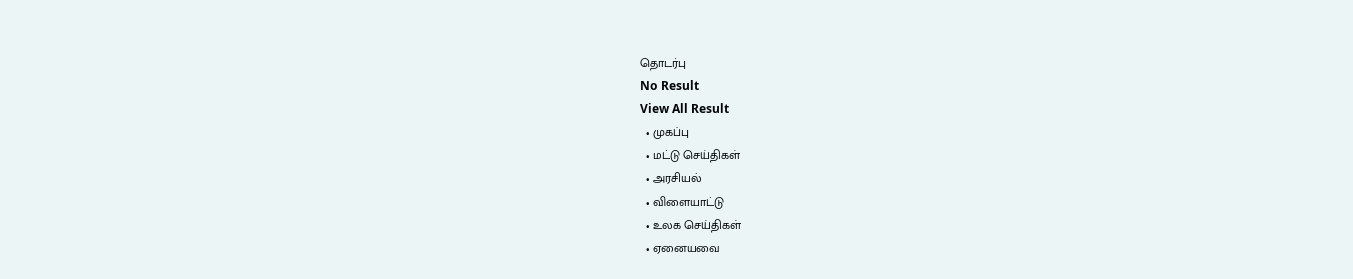தொடர்பு
No Result
View All Result
  • முகப்பு
  • மட்டு செய்திகள்
  • அரசியல்
  • விளையாட்டு
  • உலக செய்திகள்
  • ஏனையவை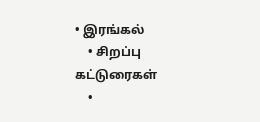• இரங்கல்
    • சிறப்பு கட்டுரைகள்
    •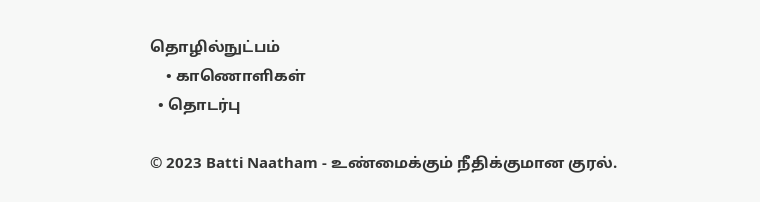தொழில்நுட்பம்
    • காணொளிகள்
  • தொடர்பு

© 2023 Batti Naatham - உண்மைக்கும் நீதிக்குமான குரல்.